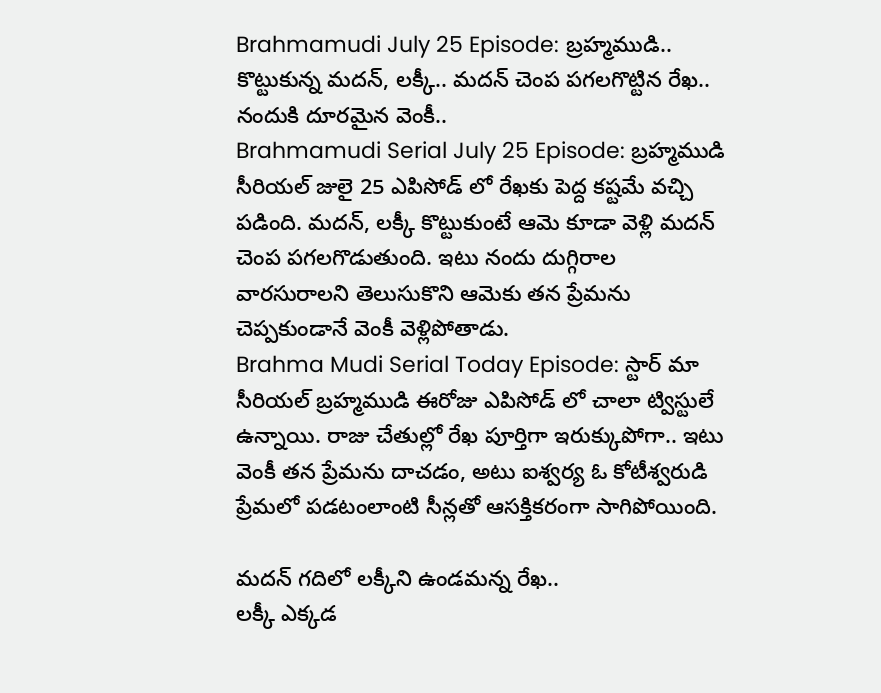Brahmamudi July 25 Episode: బ్రహ్మముడి.. కొట్టుకున్న మదన్, లక్కీ.. మదన్ చెంప పగలగొట్టిన రేఖ.. నందుకి దూరమైన వెంకీ..
Brahmamudi Serial July 25 Episode: బ్రహ్మముడి సీరియల్ జులై 25 ఎపిసోడ్ లో రేఖకు పెద్ద కష్టమే వచ్చి పడింది. మదన్, లక్కీ కొట్టుకుంటే ఆమె కూడా వెళ్లి మదన్ చెంప పగలగొడుతుంది. ఇటు నందు దుగ్గిరాల వారసురాలని తెలుసుకొని ఆమెకు తన ప్రేమను చెప్పకుండానే వెంకీ వెళ్లిపోతాడు.
Brahma Mudi Serial Today Episode: స్టార్ మా సీరియల్ బ్రహ్మముడి ఈరోజు ఎపిసోడ్ లో చాలా ట్విస్టులే ఉన్నాయి. రాజు చేతుల్లో రేఖ పూర్తిగా ఇరుక్కుపోగా.. ఇటు వెంకీ తన ప్రేమను దాచడం, అటు ఐశ్వర్య ఓ కోటీశ్వరుడి ప్రేమలో పడటంలాంటి సీన్లతో ఆసక్తికరంగా సాగిపోయింది.

మదన్ గదిలో లక్కీని ఉండమన్న రేఖ..
లక్కీ ఎక్కడ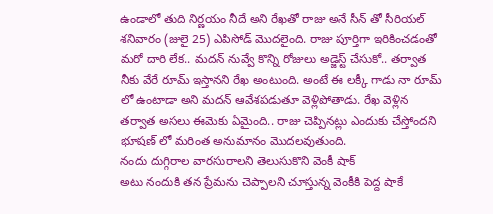ఉండాలో తుది నిర్ణయం నీదే అని రేఖతో రాజు అనే సీన్ తో సీరియల్ శనివారం (జులై 25) ఎపిసోడ్ మొదలైంది. రాజు పూర్తిగా ఇరికించడంతో మరో దారి లేక.. మదన్ నువ్వే కొన్ని రోజులు అడ్జెస్ట్ చేసుకో.. తర్వాత నీకు వేరే రూమ్ ఇస్తానని రేఖ అంటుంది. అంటే ఈ లక్కీ గాడు నా రూమ్ లో ఉంటాడా అని మదన్ ఆవేశపడుతూ వెళ్లిపోతాడు. రేఖ వెళ్లిన తర్వాత అసలు ఈమెకు ఏమైంది.. రాజు చెప్పినట్లు ఎందుకు చేస్తోందని భూషణ్ లో మరింత అనుమానం మొదలవుతుంది.
నందు దుగ్గిరాల వారసురాలని తెలుసుకొని వెంకీ షాక్
అటు నందుకి తన ప్రేమను చెప్పాలని చూస్తున్న వెంకీకి పెద్ద షాకే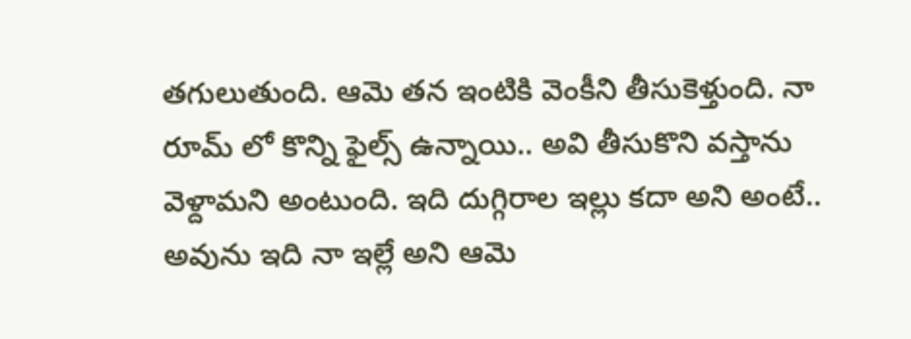తగులుతుంది. ఆమె తన ఇంటికి వెంకీని తీసుకెళ్తుంది. నా రూమ్ లో కొన్ని ఫైల్స్ ఉన్నాయి.. అవి తీసుకొని వస్తాను వెళ్దామని అంటుంది. ఇది దుగ్గిరాల ఇల్లు కదా అని అంటే.. అవును ఇది నా ఇల్లే అని ఆమె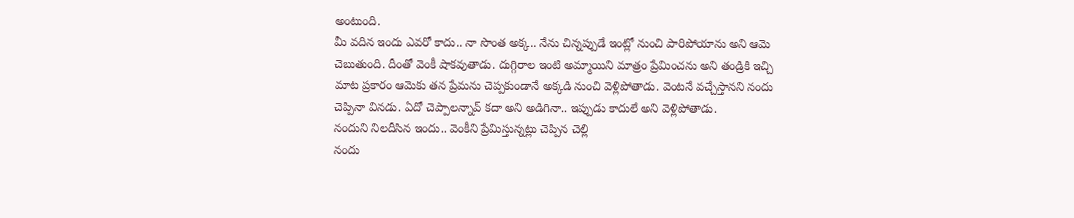అంటుంది.
మీ వదిన ఇందు ఎవరో కాదు.. నా సొంత అక్క.. నేను చిన్నప్పుడే ఇంట్లో నుంచి పారిపోయాను అని ఆమె చెబుతుంది. దీంతో వెంకీ షాకవుతాడు. దుగ్గిరాల ఇంటి అమ్మాయిని మాత్రం ప్రేమించను అని తండ్రికి ఇచ్చి మాట ప్రకారం ఆమెకు తన ప్రేమను చెప్పకుండానే అక్కడి నుంచి వెళ్లిపోతాడు. వెంటనే వచ్చేస్తానని నందు చెప్పినా వినడు. ఏదో చెప్పాలన్నావ్ కదా అని అడిగినా.. ఇప్పుడు కాదులే అని వెళ్లిపోతాడు.
నందుని నిలదీసిన ఇందు.. వెంకీని ప్రేమిస్తున్నట్లు చెప్పిన చెల్లి
నందు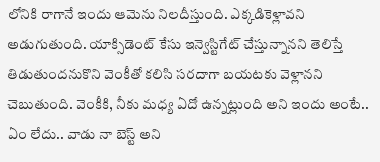లోనికి రాగానే ఇందు ఆమెను నిలదీస్తుంది. ఎక్కడికెళ్లావని అడుగుతుంది. యాక్సిడెంట్ కేసు ఇన్వెస్టిగేట్ చేస్తున్నానని తెలిస్తే తిడుతుందనుకొని వెంకీతో కలిసి సరదాగా బయటకు వెళ్లానని చెబుతుంది. వెంకీకి, నీకు మధ్య ఏదో ఉన్నట్లుంది అని ఇందు అంటే.. ఏం లేదు.. వాడు నా బెస్ట్ అని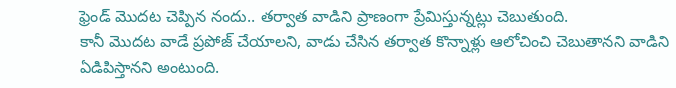ఫ్రెండ్ మొదట చెప్పిన నందు.. తర్వాత వాడిని ప్రాణంగా ప్రేమిస్తున్నట్లు చెబుతుంది.
కానీ మొదట వాడే ప్రపోజ్ చేయాలని, వాడు చేసిన తర్వాత కొన్నాళ్లు ఆలోచించి చెబుతానని వాడిని ఏడిపిస్తానని అంటుంది.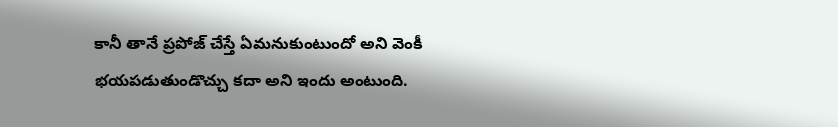కానీ తానే ప్రపోజ్ చేస్తే ఏమనుకుంటుందో అని వెంకీ భయపడుతుండొచ్చు కదా అని ఇందు అంటుంది.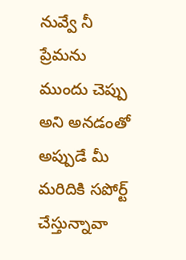నువ్వే నీ ప్రేమను ముందు చెప్పు అని అనడంతో అప్పుడే మీ మరిదికి సపోర్ట్ చేస్తున్నావా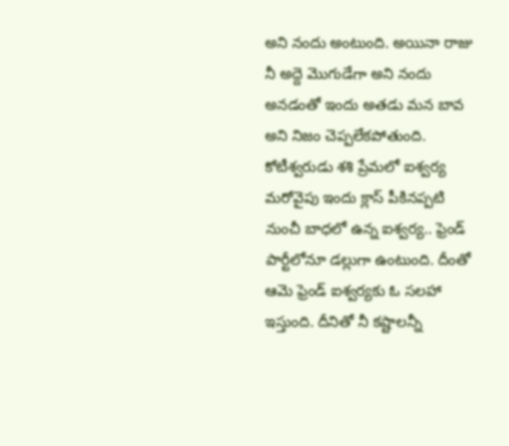అని నందు అంటుంది. అయినా రాజు నీ అద్దె మొగుడేగా అని నందు అనడంతో ఇందు అతడు మన బావ అని నిజం చెప్పలేకపోతుంది.
కోటీశ్వరుడు శశి ప్రేమలో ఐశ్వర్య
మరోవైపు ఇందు క్లాస్ పీకినప్పటి నుంచీ బాధలో ఉన్న ఐశ్వర్య.. ఫ్రెండ్ పార్టీలోనూ డల్లుగా ఉంటుంది. దీంతో ఆమె ఫ్రెండ్ ఐశ్వర్యకు ఓ సలహా ఇస్తుంది. దీనితో నీ కష్టాలన్నీ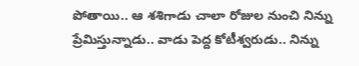పోతాయి.. ఆ శశిగాడు చాలా రోజుల నుంచి నిన్ను ప్రేమిస్తున్నాడు.. వాడు పెద్ద కోటీశ్వరుడు.. నిన్ను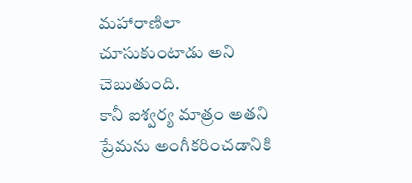మహారాణిలా చూసుకుంటాడు అని చెబుతుంది.
కానీ ఐశ్వర్య మాత్రం అతని ప్రేమను అంగీకరించడానికి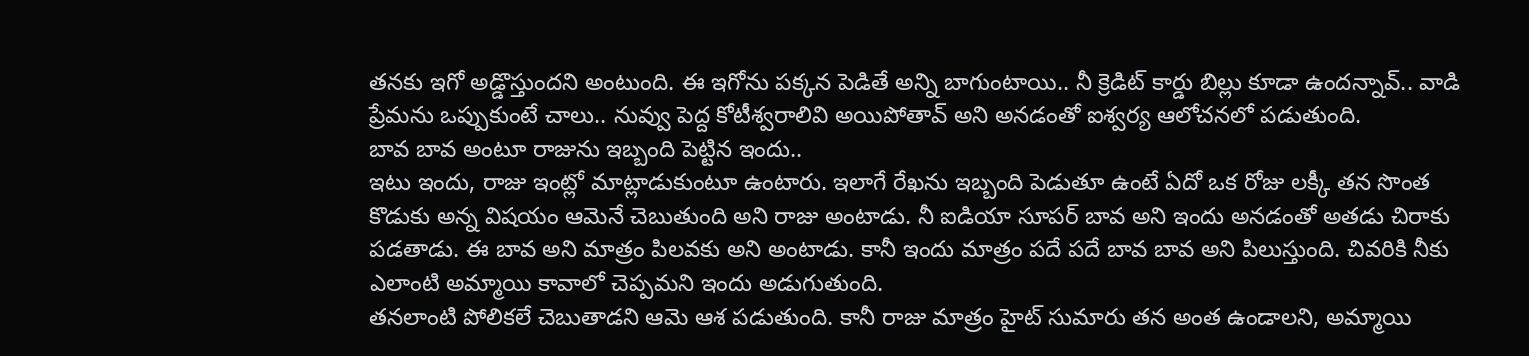తనకు ఇగో అడ్డొస్తుందని అంటుంది. ఈ ఇగోను పక్కన పెడితే అన్ని బాగుంటాయి.. నీ క్రెడిట్ కార్డు బిల్లు కూడా ఉందన్నావ్.. వాడి ప్రేమను ఒప్పుకుంటే చాలు.. నువ్వు పెద్ద కోటీశ్వరాలివి అయిపోతావ్ అని అనడంతో ఐశ్వర్య ఆలోచనలో పడుతుంది.
బావ బావ అంటూ రాజును ఇబ్బంది పెట్టిన ఇందు..
ఇటు ఇందు, రాజు ఇంట్లో మాట్లాడుకుంటూ ఉంటారు. ఇలాగే రేఖను ఇబ్బంది పెడుతూ ఉంటే ఏదో ఒక రోజు లక్కీ తన సొంత కొడుకు అన్న విషయం ఆమెనే చెబుతుంది అని రాజు అంటాడు. నీ ఐడియా సూపర్ బావ అని ఇందు అనడంతో అతడు చిరాకు పడతాడు. ఈ బావ అని మాత్రం పిలవకు అని అంటాడు. కానీ ఇందు మాత్రం పదే పదే బావ బావ అని పిలుస్తుంది. చివరికి నీకు ఎలాంటి అమ్మాయి కావాలో చెప్పమని ఇందు అడుగుతుంది.
తనలాంటి పోలికలే చెబుతాడని ఆమె ఆశ పడుతుంది. కానీ రాజు మాత్రం హైట్ సుమారు తన అంత ఉండాలని, అమ్మాయి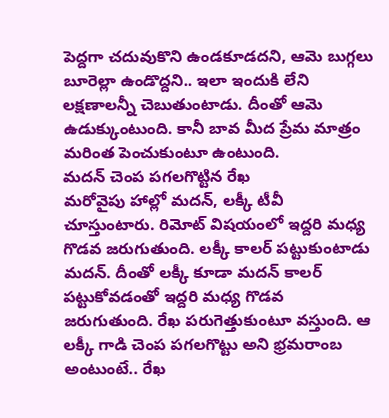పెద్దగా చదువుకొని ఉండకూడదని, ఆమె బుగ్గలు బూరెల్లా ఉండొద్దని.. ఇలా ఇందుకి లేని లక్షణాలన్నీ చెబుతుంటాడు. దీంతో ఆమె ఉడుక్కుంటుంది. కానీ బావ మీద ప్రేమ మాత్రం మరింత పెంచుకుంటూ ఉంటుంది.
మదన్ చెంప పగలగొట్టిన రేఖ
మరోవైపు హాల్లో మదన్, లక్కీ టీవీ చూస్తుంటారు. రిమోట్ విషయంలో ఇద్దరి మధ్య గొడవ జరుగుతుంది. లక్కీ కాలర్ పట్టుకుంటాడు మదన్. దీంతో లక్కీ కూడా మదన్ కాలర్ పట్టుకోవడంతో ఇద్దరి మధ్య గొడవ జరుగుతుంది. రేఖ పరుగెత్తుకుంటూ వస్తుంది. ఆ లక్కీ గాడి చెంప పగలగొట్టు అని భ్రమరాంబ అంటుంటే.. రేఖ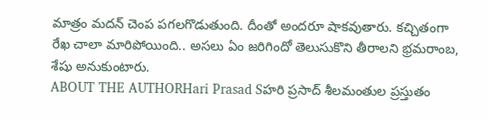మాత్రం మదన్ చెంప పగలగొడుతుంది. దీంతో అందరూ షాకవుతారు. కచ్చితంగా రేఖ చాలా మారిపోయింది.. అసలు ఏం జరిగిందో తెలుసుకొని తీరాలని భ్రమరాంబ, శేషు అనుకుంటారు.
ABOUT THE AUTHORHari Prasad Sహరి ప్రసాద్ శీలమంతుల ప్రస్తుతం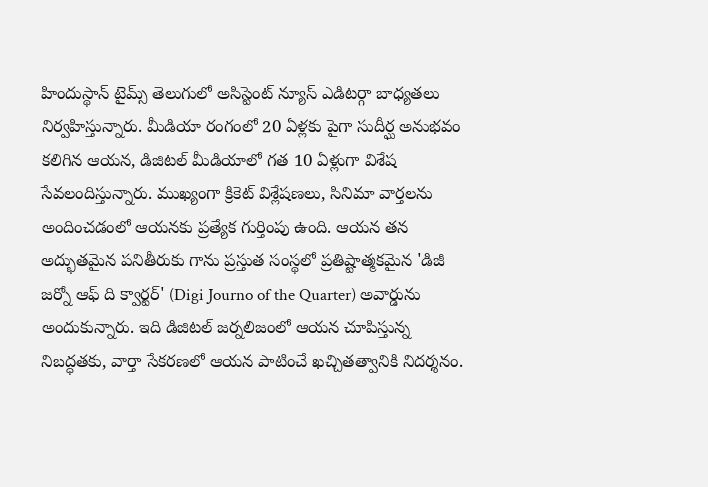హిందుస్థాన్ టైమ్స్ తెలుగులో అసిస్టెంట్ న్యూస్ ఎడిటర్గా బాధ్యతలు నిర్వహిస్తున్నారు. మీడియా రంగంలో 20 ఏళ్లకు పైగా సుదీర్ఘ అనుభవం కలిగిన ఆయన, డిజిటల్ మీడియాలో గత 10 ఏళ్లుగా విశేష సేవలందిస్తున్నారు. ముఖ్యంగా క్రికెట్ విశ్లేషణలు, సినిమా వార్తలను అందించడంలో ఆయనకు ప్రత్యేక గుర్తింపు ఉంది. ఆయన తన అద్భుతమైన పనితీరుకు గాను ప్రస్తుత సంస్థలో ప్రతిష్టాత్మకమైన 'డిజీ జర్నో ఆఫ్ ది క్వార్టర్' (Digi Journo of the Quarter) అవార్డును అందుకున్నారు. ఇది డిజిటల్ జర్నలిజంలో ఆయన చూపిస్తున్న నిబద్ధతకు, వార్తా సేకరణలో ఆయన పాటించే ఖచ్చితత్వానికి నిదర్శనం.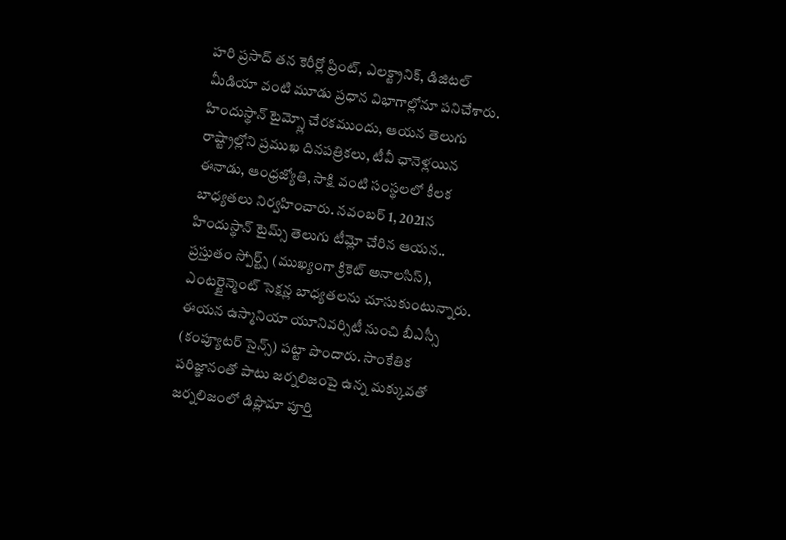హరి ప్రసాద్ తన కెరీర్లో ప్రింట్, ఎలక్ట్రానిక్, డిజిటల్ మీడియా వంటి మూడు ప్రధాన విభాగాల్లోనూ పనిచేశారు. హిందుస్థాన్ టైమ్స్లో చేరకముందు, ఆయన తెలుగు రాష్ట్రాల్లోని ప్రముఖ దినపత్రికలు, టీవీ ఛానెళ్లయిన ఈనాడు, ఆంధ్రజ్యోతి, సాక్షి వంటి సంస్థలలో కీలక బాధ్యతలు నిర్వహించారు. నవంబర్ 1, 2021న హిందుస్థాన్ టైమ్స్ తెలుగు టీమ్లో చేరిన ఆయన.. ప్రస్తుతం స్పోర్ట్స్ (ముఖ్యంగా క్రికెట్ అనాలసిస్), ఎంటర్టైన్మెంట్ సెక్షన్ల బాధ్యతలను చూసుకుంటున్నారు. ఈయన ఉస్మానియా యూనివర్సిటీ నుంచి బీఎస్సీ (కంప్యూటర్ సైన్స్) పట్టా పొందారు. సాంకేతిక పరిజ్ఞానంతో పాటు జర్నలిజంపై ఉన్న మక్కువతో జర్నలిజంలో డిప్లొమా పూర్తి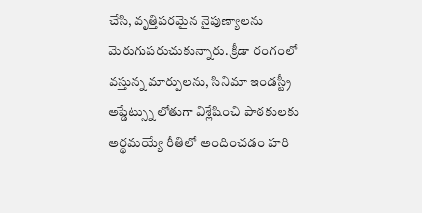చేసి, వృత్తిపరమైన నైపుణ్యాలను మెరుగుపరుచుకున్నారు. క్రీడా రంగంలో వస్తున్న మార్పులను, సినిమా ఇండస్ట్రీ అప్డేట్స్ను లోతుగా విశ్లేషించి పాఠకులకు అర్థమయ్యే రీతిలో అందించడం హరి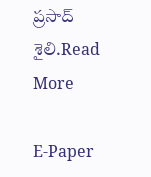ప్రసాద్ శైలి.Read More

E-Paper